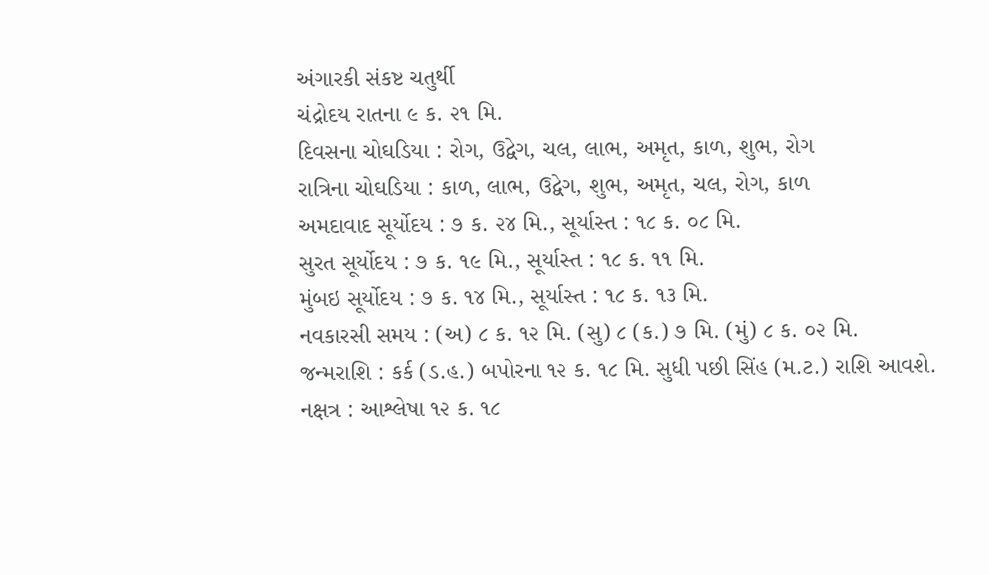અંગારકી સંકષ્ટ ચતુર્થી
ચંદ્રોદય રાતના ૯ ક. ૨૧ મિ.
દિવસના ચોઘડિયા : રોગ, ઉદ્વેગ, ચલ, લાભ, અમૃત, કાળ, શુભ, રોગ
રાત્રિના ચોઘડિયા : કાળ, લાભ, ઉદ્વેગ, શુભ, અમૃત, ચલ, રોગ, કાળ
અમદાવાદ સૂર્યોદય : ૭ ક. ૨૪ મિ., સૂર્યાસ્ત : ૧૮ ક. ૦૮ મિ.
સુરત સૂર્યોદય : ૭ ક. ૧૯ મિ., સૂર્યાસ્ત : ૧૮ ક. ૧૧ મિ.
મુંબઇ સૂર્યોદય : ૭ ક. ૧૪ મિ., સૂર્યાસ્ત : ૧૮ ક. ૧૩ મિ.
નવકારસી સમય : (અ) ૮ ક. ૧૨ મિ. (સુ) ૮ (ક.) ૭ મિ. (મું) ૮ ક. ૦૨ મિ.
જન્મરાશિ : કર્ક (ડ.હ.) બપોરના ૧૨ ક. ૧૮ મિ. સુધી પછી સિંહ (મ.ટ.) રાશિ આવશે.
નક્ષત્ર : આશ્લેષા ૧૨ ક. ૧૮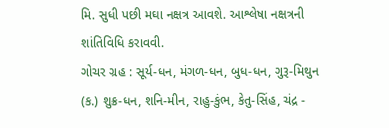મિ. સુધી પછી મઘા નક્ષત્ર આવશે. આશ્લેષા નક્ષત્રની શાંતિવિધિ કરાવવી.
ગોચર ગ્રહ : સૂર્ય-ધન, મંગળ-ધન, બુધ-ધન, ગુરૂ-મિથુન (ક.) શુક્ર-ધન, શનિ-મીન, રાહુ-કુંભ, કેતુ-સિંહ, ચંદ્ર -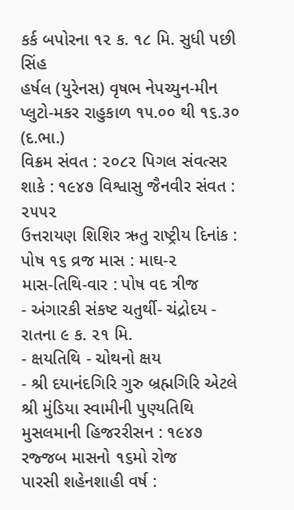કર્ક બપોરના ૧૨ ક. ૧૮ મિ. સુધી પછી સિંહ
હર્ષલ (યુરેનસ) વૃષભ નેપચ્યુન-મીન પ્લુટો-મકર રાહુકાળ ૧૫.૦૦ થી ૧૬.૩૦ (દ.ભા.)
વિક્રમ સંવત : ૨૦૮૨ પિગલ સંવત્સર શાકે : ૧૯૪૭ વિશ્વાસુ જૈનવીર સંવત : ૨૫૫૨
ઉત્તરાયણ શિશિર ઋતુ રાષ્ટ્રીય દિનાંક : પોષ ૧૬ વ્રજ માસ : માઘ-૨
માસ-તિથિ-વાર : પોષ વદ ત્રીજ
- અંગારકી સંકષ્ટ ચતુર્થી- ચંદ્રોદય - રાતના ૯ ક. ૨૧ મિ.
- ક્ષયતિથિ - ચોથનો ક્ષય
- શ્રી દયાનંદગિરિ ગુરુ બ્રહ્મગિરિ એટલે શ્રી મુંડિયા સ્વામીની પુણ્યતિથિ
મુસલમાની હિજરરીસન : ૧૯૪૭ રજ્જબ માસનો ૧૬મો રોજ
પારસી શહેનશાહી વર્ષ :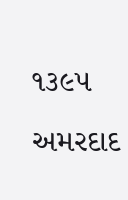૧૩૯૫ અમરદાદ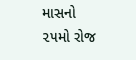માસનો ૨૫મો રોજ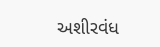અશીરવંધ